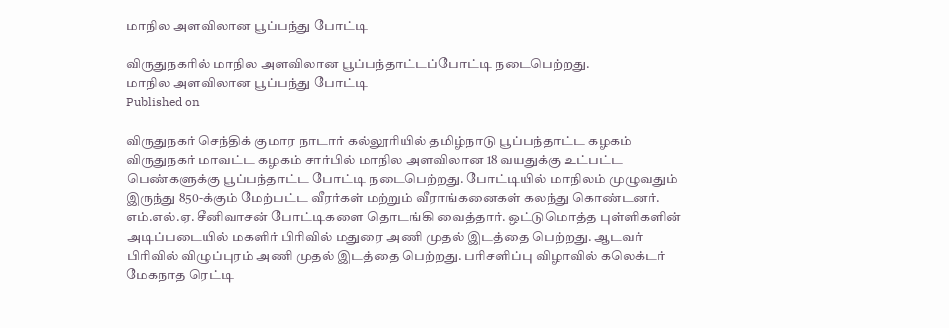மாநில அளவிலான பூப்பந்து போட்டி

விருதுநகரில் மாநில அளவிலான பூப்பந்தாட்டப்போட்டி நடைபெற்றது.
மாநில அளவிலான பூப்பந்து போட்டி
Published on

விருதுநகர் செந்திக் குமார நாடார் கல்லூரியில் தமிழ்நாடு பூப்பந்தாட்ட கழகம் விருதுநகர் மாவட்ட கழகம் சார்பில் மாநில அளவிலான 18 வயதுக்கு உட்பட்ட பெண்களுக்கு பூப்பந்தாட்ட போட்டி நடைபெற்றது. போட்டியில் மாநிலம் முழுவதும் இருந்து 850-க்கும் மேற்பட்ட வீரர்கள் மற்றும் வீராங்கனைகள் கலந்து கொண்டனர். எம்.எல்.ஏ. சீனிவாசன் போட்டிகளை தொடங்கி வைத்தார். ஒட்டுமொத்த புள்ளிகளின் அடிப்படையில் மகளிர் பிரிவில் மதுரை அணி முதல் இடத்தை பெற்றது. ஆடவர் பிரிவில் விழுப்புரம் அணி முதல் இடத்தை பெற்றது. பரிசளிப்பு விழாவில் கலெக்டர் மேகநாத ரெட்டி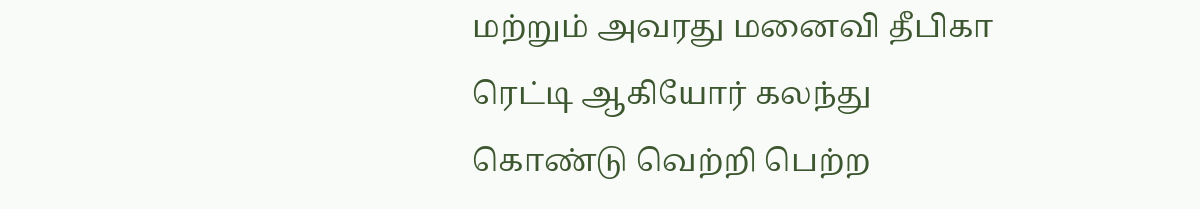மற்றும் அவரது மனைவி தீபிகா ரெட்டி ஆகியோர் கலந்து கொண்டு வெற்றி பெற்ற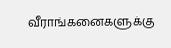வீராங்கனைகளுக்கு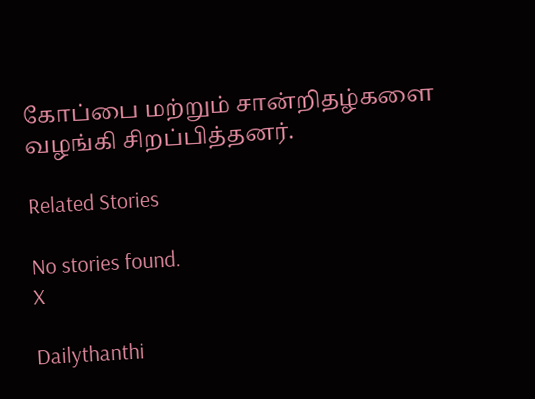கோப்பை மற்றும் சான்றிதழ்களை வழங்கி சிறப்பித்தனர்.

Related Stories

No stories found.
X

Dailythanthi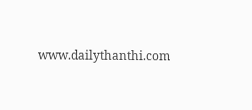www.dailythanthi.com